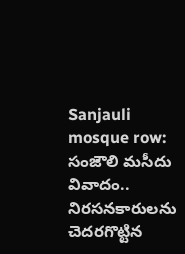Sanjauli mosque row: సంజౌలి మసీదు వివాదం.. నిరసనకారులను చెదరగొట్టిన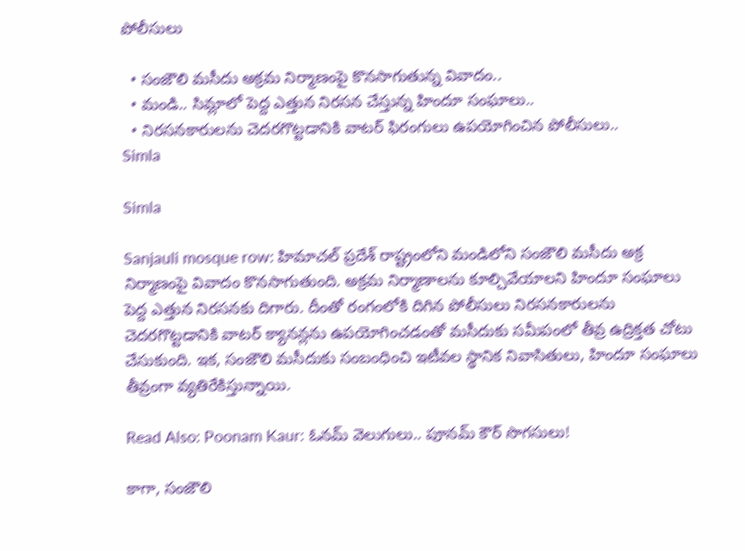పోలీసులు

  • సంజౌలి మసీదు అక్రమ నిర్మాణంపై కొనసాగుతున్న వివాదం..
  • మండి.. సిమ్లాలో పెద్ద ఎత్తున నిరసన చేస్తున్న హిందూ సంఘాలు..
  • నిరసనకారులను చెదరగొట్టడానికి వాటర్ ఫిరంగులు ఉపయోగించిన పోలీసులు..
Simla

Simla

Sanjauli mosque row: హిమాచల్ ప్రదేశ్ రాష్ట్రంలోని మండిలోని సంజౌలి మసీదు అక్ర నిర్మాణంపై వివాదం కొనసాగుతుంది. అక్రమ నిర్మాణాలను కూల్చివేయాలని హిందూ సంఘాలు పెద్ద ఎత్తున నిరసనకు దిగారు. దీంతో రంగంలోకి దిగిన పోలీసులు నిరసనకారులను చెదరగొట్టడానికి వాటర్ క్యానన్లను ఉపయోగించడంతో మసీదుకు సమీపంలో తీవ్ర ఉద్రిక్తత చోటు చేసుకుంది. ఇక, సంజౌలి మసీదుకు సంబంధించి ఇటీవల స్థానిక నివాసితులు, హిందూ సంఘాలు తీవ్రంగా వ్యతిరేకిస్తున్నాయి.

Read Also: Poonam Kaur: ఓనమ్‌ వెలుగులు.. పూనమ్ కౌర్ సొగసులు!

కాగా, సంజౌలి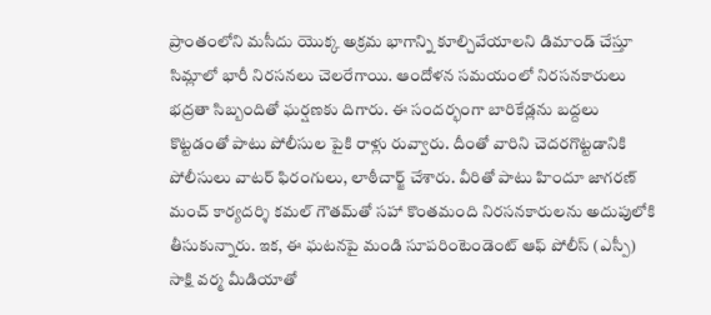ప్రాంతంలోని మసీదు యొక్క అక్రమ భాగాన్ని కూల్చివేయాలని డిమాండ్ చేస్తూ సిమ్లాలో భారీ నిరసనలు చెలరేగాయి. ఆందోళన సమయంలో నిరసనకారులు భద్రతా సిబ్బందితో ఘర్షణకు దిగారు. ఈ సందర్భంగా బారికేడ్లను బద్దలు కొట్టడంతో పాటు పోలీసుల పైకి రాళ్లు రువ్వారు. దీంతో వారిని చెదరగొట్టడానికి పోలీసులు వాటర్ ఫిరంగులు, లాఠీచార్జ్ చేశారు. వీరితో పాటు హిందూ జాగరణ్ మంచ్ కార్యదర్శి కమల్ గౌతమ్‌తో సహా కొంతమంది నిరసనకారులను అదుపులోకి తీసుకున్నారు. ఇక, ఈ ఘటనపై మండి సూపరింటెండెంట్ ఆఫ్ పోలీస్ (ఎస్పీ) సాక్షి వర్మ మీడియాతో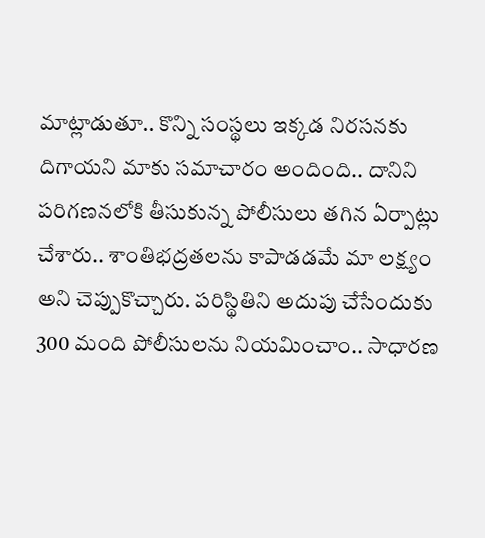మాట్లాడుతూ.. కొన్ని సంస్థలు ఇక్కడ నిరసనకు దిగాయని మాకు సమాచారం అందింది.. దానిని పరిగణనలోకి తీసుకున్న పోలీసులు తగిన ఏర్పాట్లు చేశారు.. శాంతిభద్రతలను కాపాడడమే మా లక్ష్యం అని చెప్పుకొచ్చారు. పరిస్థితిని అదుపు చేసేందుకు 300 మంది పోలీసులను నియమించాం.. సాధారణ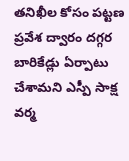తనిఖీల కోసం పట్టణ ప్రవేశ ద్వారం దగ్గర బారికేడ్లు ఏర్పాటు చేశామని ఎస్పీ సాక్ష వర్మ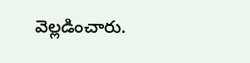వెల్లడించారు.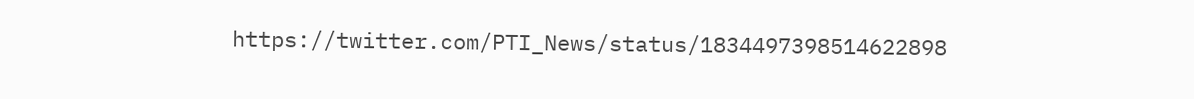https://twitter.com/PTI_News/status/1834497398514622898